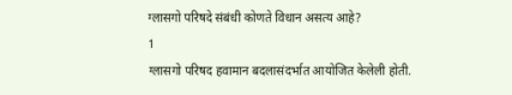ग्लासगो परिषदे संबंधी कोणते विधान असत्य आहे?
1
ग्लासगो परिषद हवामान बदलासंदर्भात आयोजित केलेली होती.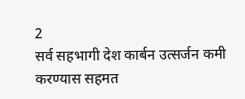2
सर्व सहभागी देश कार्बन उत्सर्जन कमी करण्यास सहमत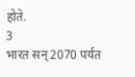होते.
3
भारत सन् 2070 पर्यंत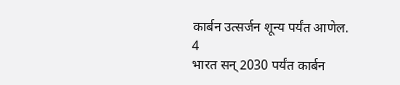कार्बन उत्सर्जन शून्य पर्यंत आणेल.
4
भारत सन् 2030 पर्यंत कार्बन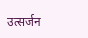उत्सर्जन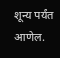शून्य पर्यंत आणेल.